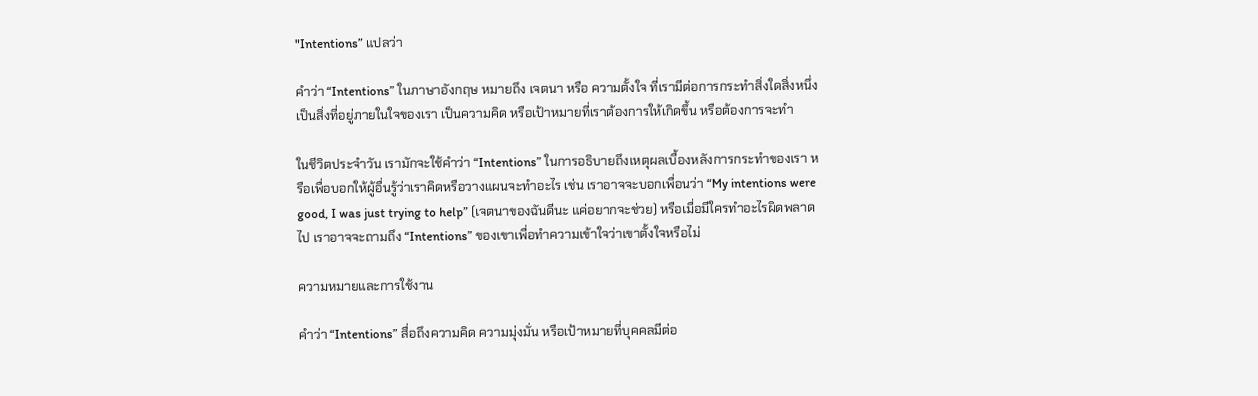"Intentions” แปลว่า

คำว่า “Intentions” ในภาษาอังกฤษ หมายถึง เจตนา หรือ ความตั้งใจ ที่เรามีต่อการกระทำสิ่งใดสิ่งหนึ่ง เป็นสิ่งที่อยู่ภายในใจของเรา เป็นความคิด หรือเป้าหมายที่เราต้องการให้เกิดขึ้น หรือต้องการจะทำ

ในชีวิตประจำวัน เรามักจะใช้คำว่า “Intentions” ในการอธิบายถึงเหตุผลเบื้องหลังการกระทำของเรา หรือเพื่อบอกให้ผู้อื่นรู้ว่าเราคิดหรือวางแผนจะทำอะไร เช่น เราอาจจะบอกเพื่อนว่า “My intentions were good, I was just trying to help” (เจตนาของฉันดีนะ แค่อยากจะช่วย) หรือเมื่อมีใครทำอะไรผิดพลาดไป เราอาจจะถามถึง “Intentions” ของเขาเพื่อทำความเข้าใจว่าเขาตั้งใจหรือไม่

ความหมายและการใช้งาน

คำว่า “Intentions” สื่อถึงความคิด ความมุ่งมั่น หรือเป้าหมายที่บุคคลมีต่อ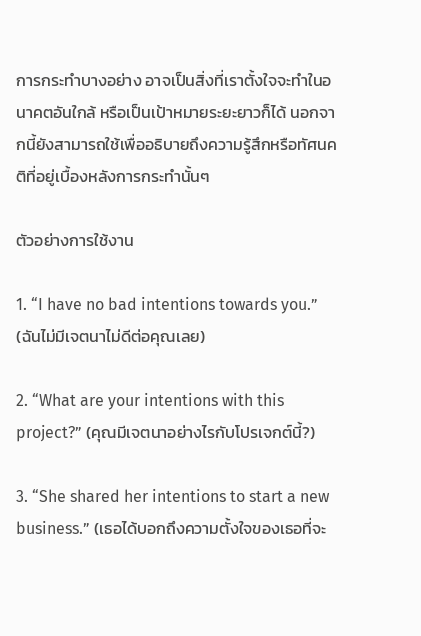การกระทำบางอย่าง อาจเป็นสิ่งที่เราตั้งใจจะทำในอนาคตอันใกล้ หรือเป็นเป้าหมายระยะยาวก็ได้ นอกจากนี้ยังสามารถใช้เพื่ออธิบายถึงความรู้สึกหรือทัศนคติที่อยู่เบื้องหลังการกระทำนั้นๆ

ตัวอย่างการใช้งาน

1. “I have no bad intentions towards you.” (ฉันไม่มีเจตนาไม่ดีต่อคุณเลย)

2. “What are your intentions with this project?” (คุณมีเจตนาอย่างไรกับโปรเจกต์นี้?)

3. “She shared her intentions to start a new business.” (เธอได้บอกถึงความตั้งใจของเธอที่จะ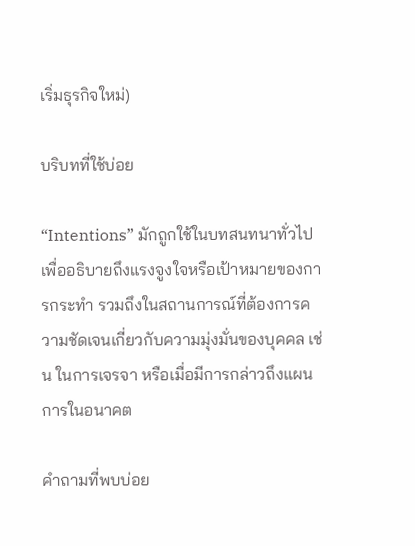เริ่มธุรกิจใหม่)

บริบทที่ใช้บ่อย

“Intentions” มักถูกใช้ในบทสนทนาทั่วไปเพื่ออธิบายถึงแรงจูงใจหรือเป้าหมายของการกระทำ รวมถึงในสถานการณ์ที่ต้องการความชัดเจนเกี่ยวกับความมุ่งมั่นของบุคคล เช่น ในการเจรจา หรือเมื่อมีการกล่าวถึงแผนการในอนาคต

คำถามที่พบบ่อย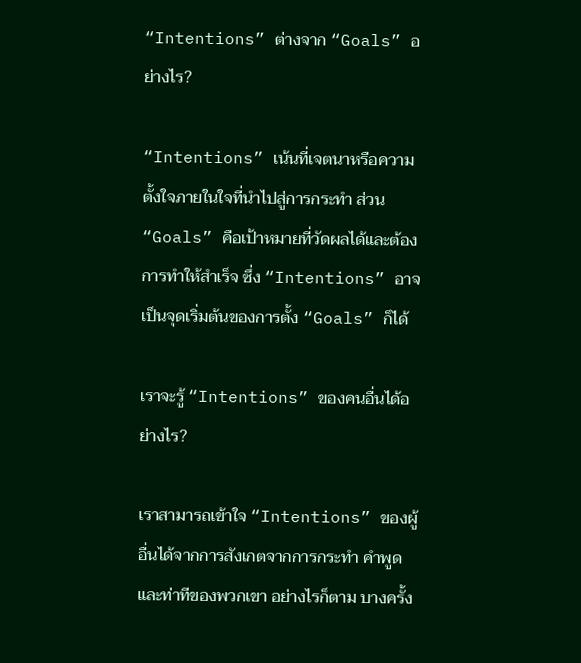“Intentions” ต่างจาก “Goals” อย่างไร?

“Intentions” เน้นที่เจตนาหรือความตั้งใจภายในใจที่นำไปสู่การกระทำ ส่วน “Goals” คือเป้าหมายที่วัดผลได้และต้องการทำให้สำเร็จ ซึ่ง “Intentions” อาจเป็นจุดเริ่มต้นของการตั้ง “Goals” ก็ได้

เราจะรู้ “Intentions” ของคนอื่นได้อย่างไร?

เราสามารถเข้าใจ “Intentions” ของผู้อื่นได้จากการสังเกตจากการกระทำ คำพูด และท่าทีของพวกเขา อย่างไรก็ตาม บางครั้ง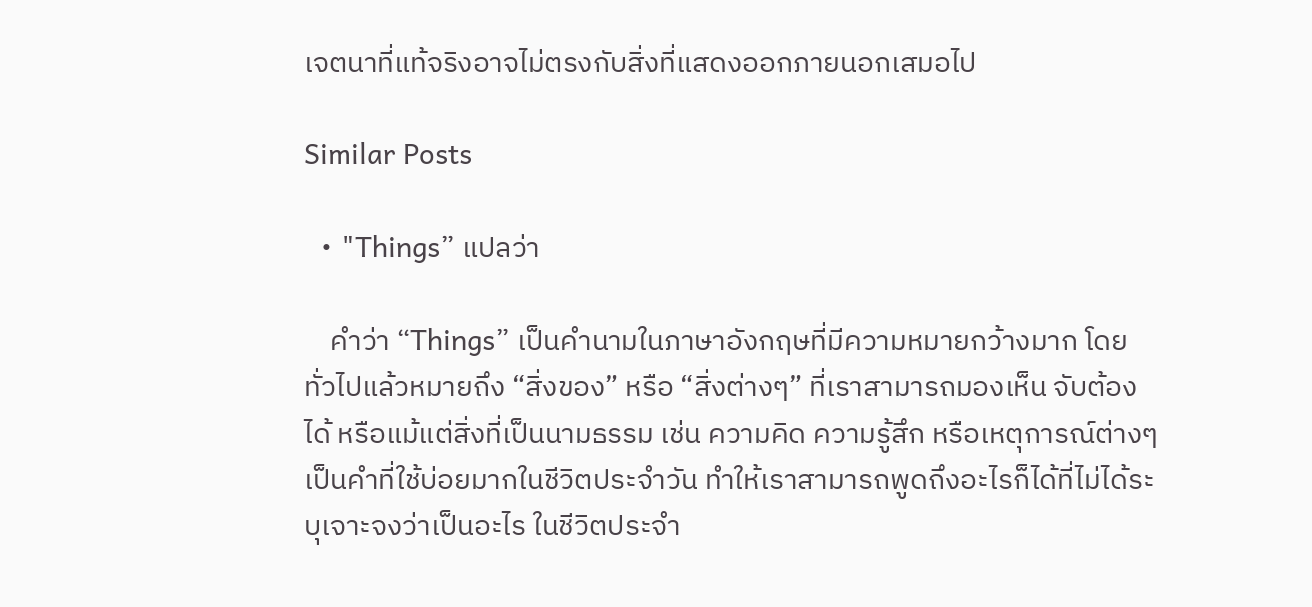เจตนาที่แท้จริงอาจไม่ตรงกับสิ่งที่แสดงออกภายนอกเสมอไป

Similar Posts

  • "Things” แปลว่า

    คำว่า “Things” เป็นคำนามในภาษาอังกฤษที่มีความหมายกว้างมาก โดยทั่วไปแล้วหมายถึง “สิ่งของ” หรือ “สิ่งต่างๆ” ที่เราสามารถมองเห็น จับต้องได้ หรือแม้แต่สิ่งที่เป็นนามธรรม เช่น ความคิด ความรู้สึก หรือเหตุการณ์ต่างๆ เป็นคำที่ใช้บ่อยมากในชีวิตประจำวัน ทำให้เราสามารถพูดถึงอะไรก็ได้ที่ไม่ได้ระบุเจาะจงว่าเป็นอะไร ในชีวิตประจำ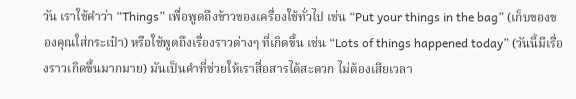วัน เราใช้คำว่า “Things” เพื่อพูดถึงข้าวของเครื่องใช้ทั่วไป เช่น “Put your things in the bag” (เก็บของของคุณใส่กระเป๋า) หรือใช้พูดถึงเรื่องราวต่างๆ ที่เกิดขึ้น เช่น “Lots of things happened today” (วันนี้มีเรื่องราวเกิดขึ้นมากมาย) มันเป็นคำที่ช่วยให้เราสื่อสารได้สะดวก ไม่ต้องเสียเวลา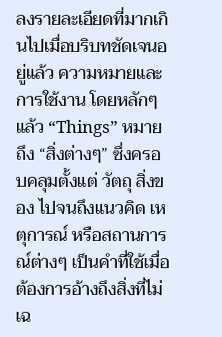ลงรายละเอียดที่มากเกินไปเมื่อบริบทชัดเจนอยู่แล้ว ความหมายและการใช้งาน โดยหลักๆ แล้ว “Things” หมายถึง “สิ่งต่างๆ” ซึ่งครอบคลุมตั้งแต่ วัตถุ สิ่งของ ไปจนถึงแนวคิด เหตุการณ์ หรือสถานการณ์ต่างๆ เป็นคำที่ใช้เมื่อต้องการอ้างถึงสิ่งที่ไม่เฉ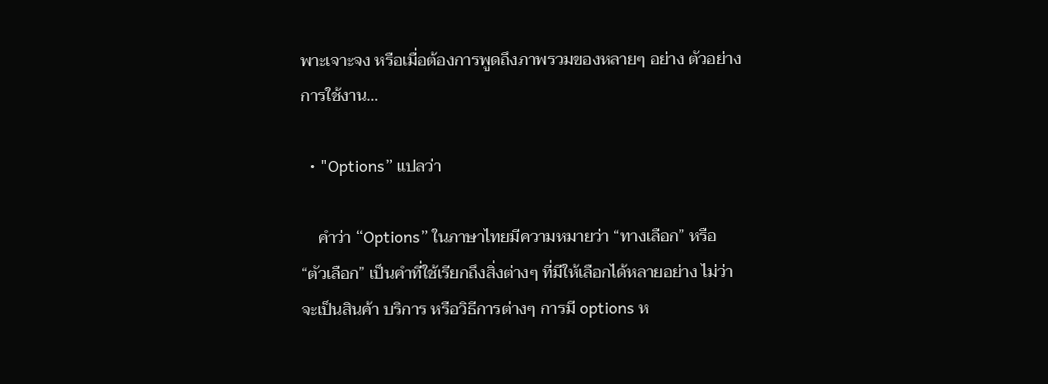พาะเจาะจง หรือเมื่อต้องการพูดถึงภาพรวมของหลายๆ อย่าง ตัวอย่างการใช้งาน…

  • "Options” แปลว่า

    คำว่า “Options” ในภาษาไทยมีความหมายว่า “ทางเลือก” หรือ “ตัวเลือก” เป็นคำที่ใช้เรียกถึงสิ่งต่างๆ ที่มีให้เลือกได้หลายอย่าง ไม่ว่าจะเป็นสินค้า บริการ หรือวิธีการต่างๆ การมี options ห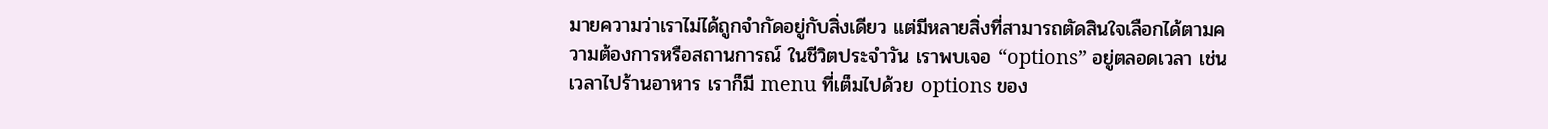มายความว่าเราไม่ได้ถูกจำกัดอยู่กับสิ่งเดียว แต่มีหลายสิ่งที่สามารถตัดสินใจเลือกได้ตามความต้องการหรือสถานการณ์ ในชีวิตประจำวัน เราพบเจอ “options” อยู่ตลอดเวลา เช่น เวลาไปร้านอาหาร เราก็มี menu ที่เต็มไปด้วย options ของ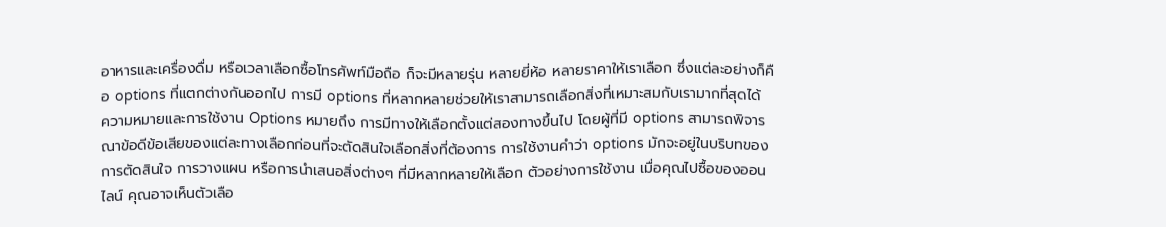อาหารและเครื่องดื่ม หรือเวลาเลือกซื้อโทรศัพท์มือถือ ก็จะมีหลายรุ่น หลายยี่ห้อ หลายราคาให้เราเลือก ซึ่งแต่ละอย่างก็คือ options ที่แตกต่างกันออกไป การมี options ที่หลากหลายช่วยให้เราสามารถเลือกสิ่งที่เหมาะสมกับเรามากที่สุดได้ ความหมายและการใช้งาน Options หมายถึง การมีทางให้เลือกตั้งแต่สองทางขึ้นไป โดยผู้ที่มี options สามารถพิจารณาข้อดีข้อเสียของแต่ละทางเลือกก่อนที่จะตัดสินใจเลือกสิ่งที่ต้องการ การใช้งานคำว่า options มักจะอยู่ในบริบทของการตัดสินใจ การวางแผน หรือการนำเสนอสิ่งต่างๆ ที่มีหลากหลายให้เลือก ตัวอย่างการใช้งาน เมื่อคุณไปซื้อของออนไลน์ คุณอาจเห็นตัวเลือ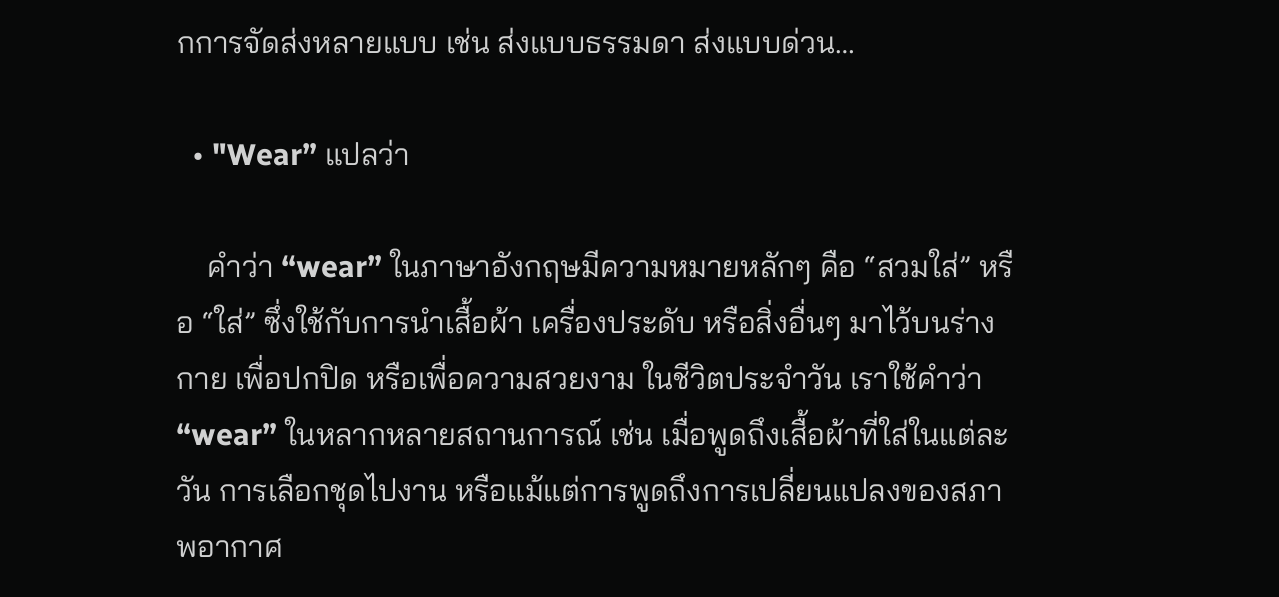กการจัดส่งหลายแบบ เช่น ส่งแบบธรรมดา ส่งแบบด่วน…

  • "Wear” แปลว่า

    คำว่า “wear” ในภาษาอังกฤษมีความหมายหลักๆ คือ “สวมใส่” หรือ “ใส่” ซึ่งใช้กับการนำเสื้อผ้า เครื่องประดับ หรือสิ่งอื่นๆ มาไว้บนร่างกาย เพื่อปกปิด หรือเพื่อความสวยงาม ในชีวิตประจำวัน เราใช้คำว่า “wear” ในหลากหลายสถานการณ์ เช่น เมื่อพูดถึงเสื้อผ้าที่ใส่ในแต่ละวัน การเลือกชุดไปงาน หรือแม้แต่การพูดถึงการเปลี่ยนแปลงของสภาพอากาศ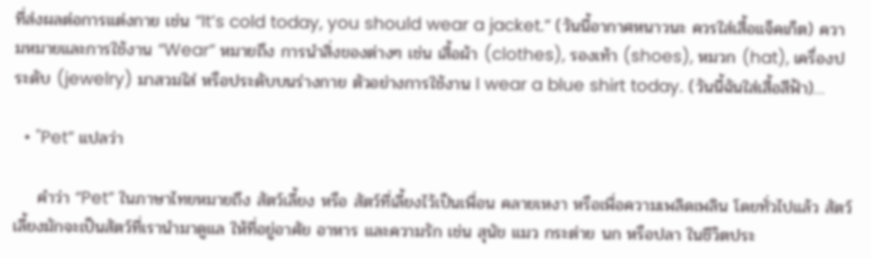ที่ส่งผลต่อการแต่งกาย เช่น “It’s cold today, you should wear a jacket.” (วันนี้อากาศหนาวนะ ควรใส่เสื้อแจ็คเก็ต) ความหมายและการใช้งาน “Wear” หมายถึง การนำสิ่งของต่างๆ เช่น เสื้อผ้า (clothes), รองเท้า (shoes), หมวก (hat), เครื่องประดับ (jewelry) มาสวมใส่ หรือประดับบนร่างกาย ตัวอย่างการใช้งาน I wear a blue shirt today. (วันนี้ฉันใส่เสื้อสีฟ้า)…

  • "Pet” แปลว่า

    คำว่า “Pet” ในภาษาไทยหมายถึง สัตว์เลี้ยง หรือ สัตว์ที่เลี้ยงไว้เป็นเพื่อน คลายเหงา หรือเพื่อความเพลิดเพลิน โดยทั่วไปแล้ว สัตว์เลี้ยงมักจะเป็นสัตว์ที่เรานำมาดูแล ให้ที่อยู่อาศัย อาหาร และความรัก เช่น สุนัข แมว กระต่าย นก หรือปลา ในชีวิตประ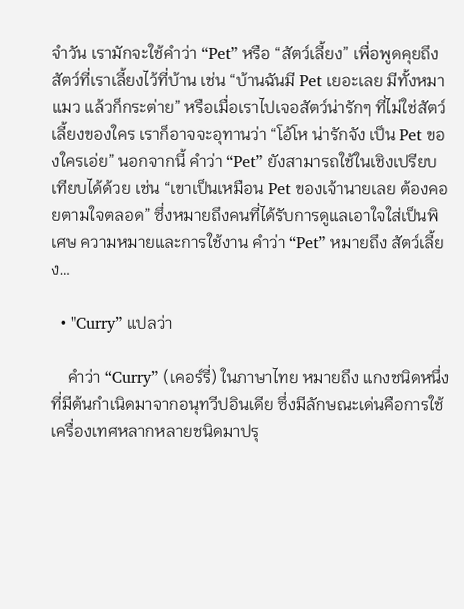จำวัน เรามักจะใช้คำว่า “Pet” หรือ “สัตว์เลี้ยง” เพื่อพูดคุยถึงสัตว์ที่เราเลี้ยงไว้ที่บ้าน เช่น “บ้านฉันมี Pet เยอะเลย มีทั้งหมา แมว แล้วก็กระต่าย” หรือเมื่อเราไปเจอสัตว์น่ารักๆ ที่ไม่ใช่สัตว์เลี้ยงของใคร เราก็อาจจะอุทานว่า “โอ้โห น่ารักจัง เป็น Pet ของใครเอ่ย” นอกจากนี้ คำว่า “Pet” ยังสามารถใช้ในเชิงเปรียบเทียบได้ด้วย เช่น “เขาเป็นเหมือน Pet ของเจ้านายเลย ต้องคอยตามใจตลอด” ซึ่งหมายถึงคนที่ได้รับการดูแลเอาใจใส่เป็นพิเศษ ความหมายและการใช้งาน คำว่า “Pet” หมายถึง สัตว์เลี้ยง…

  • "Curry” แปลว่า

    คำว่า “Curry” (เคอร์รี่) ในภาษาไทย หมายถึง แกงชนิดหนึ่งที่มีต้นกำเนิดมาจากอนุทวีปอินเดีย ซึ่งมีลักษณะเด่นคือการใช้เครื่องเทศหลากหลายชนิดมาปรุ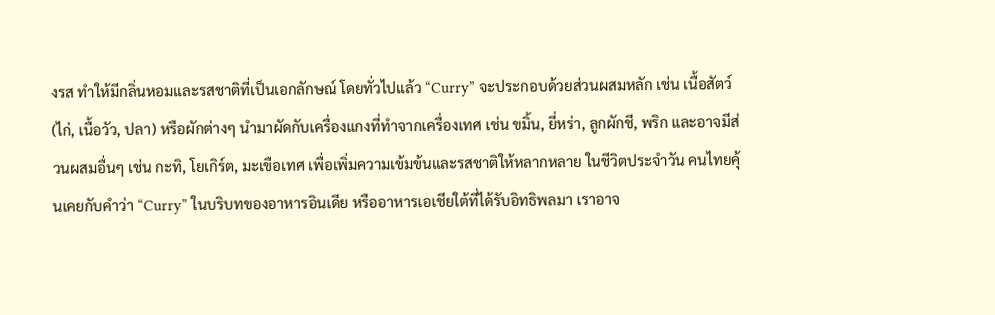งรส ทำให้มีกลิ่นหอมและรสชาติที่เป็นเอกลักษณ์ โดยทั่วไปแล้ว “Curry” จะประกอบด้วยส่วนผสมหลัก เช่น เนื้อสัตว์ (ไก่, เนื้อวัว, ปลา) หรือผักต่างๆ นำมาผัดกับเครื่องแกงที่ทำจากเครื่องเทศ เช่น ขมิ้น, ยี่หร่า, ลูกผักชี, พริก และอาจมีส่วนผสมอื่นๆ เช่น กะทิ, โยเกิร์ต, มะเขือเทศ เพื่อเพิ่มความเข้มข้นและรสชาติให้หลากหลาย ในชีวิตประจำวัน คนไทยคุ้นเคยกับคำว่า “Curry” ในบริบทของอาหารอินเดีย หรืออาหารเอเชียใต้ที่ได้รับอิทธิพลมา เราอาจ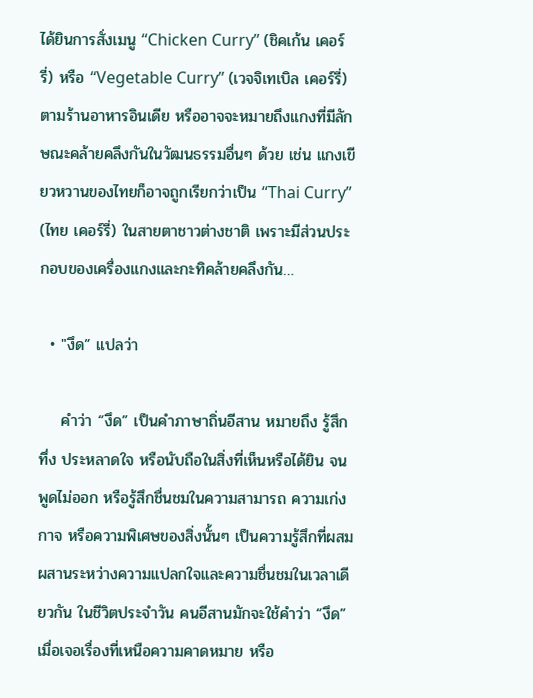ได้ยินการสั่งเมนู “Chicken Curry” (ชิคเก้น เคอร์รี่) หรือ “Vegetable Curry” (เวจจิเทเบิล เคอร์รี่) ตามร้านอาหารอินเดีย หรืออาจจะหมายถึงแกงที่มีลักษณะคล้ายคลึงกันในวัฒนธรรมอื่นๆ ด้วย เช่น แกงเขียวหวานของไทยก็อาจถูกเรียกว่าเป็น “Thai Curry” (ไทย เคอร์รี่) ในสายตาชาวต่างชาติ เพราะมีส่วนประกอบของเครื่องแกงและกะทิคล้ายคลึงกัน…

  • "งึด” แปลว่า

    คำว่า “งึด” เป็นคำภาษาถิ่นอีสาน หมายถึง รู้สึกทึ่ง ประหลาดใจ หรือนับถือในสิ่งที่เห็นหรือได้ยิน จนพูดไม่ออก หรือรู้สึกชื่นชมในความสามารถ ความเก่งกาจ หรือความพิเศษของสิ่งนั้นๆ เป็นความรู้สึกที่ผสมผสานระหว่างความแปลกใจและความชื่นชมในเวลาเดียวกัน ในชีวิตประจำวัน คนอีสานมักจะใช้คำว่า “งึด” เมื่อเจอเรื่องที่เหนือความคาดหมาย หรือ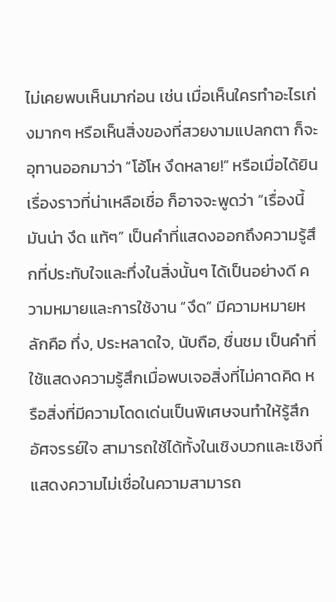ไม่เคยพบเห็นมาก่อน เช่น เมื่อเห็นใครทำอะไรเก่งมากๆ หรือเห็นสิ่งของที่สวยงามแปลกตา ก็จะอุทานออกมาว่า “โอ้โห งึดหลาย!” หรือเมื่อได้ยินเรื่องราวที่น่าเหลือเชื่อ ก็อาจจะพูดว่า “เรื่องนี้มันน่า งึด แท้ๆ” เป็นคำที่แสดงออกถึงความรู้สึกที่ประทับใจและทึ่งในสิ่งนั้นๆ ได้เป็นอย่างดี ความหมายและการใช้งาน “งึด” มีความหมายหลักคือ ทึ่ง, ประหลาดใจ, นับถือ, ชื่นชม เป็นคำที่ใช้แสดงความรู้สึกเมื่อพบเจอสิ่งที่ไม่คาดคิด หรือสิ่งที่มีความโดดเด่นเป็นพิเศษจนทำให้รู้สึกอัศจรรย์ใจ สามารถใช้ได้ทั้งในเชิงบวกและเชิงที่แสดงความไม่เชื่อในความสามารถ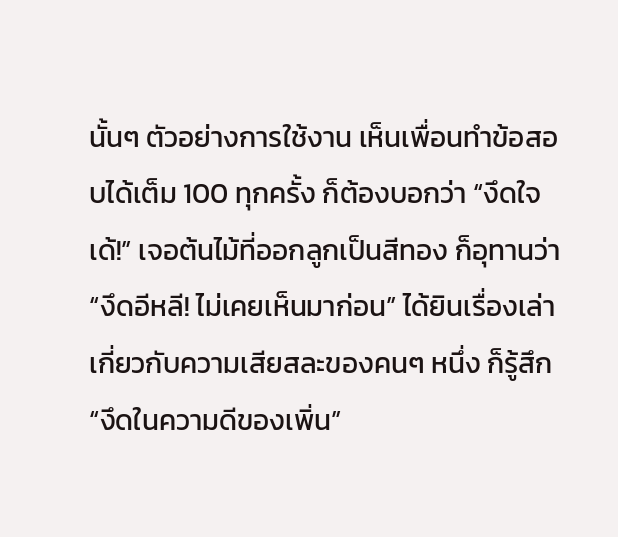นั้นๆ ตัวอย่างการใช้งาน เห็นเพื่อนทำข้อสอบได้เต็ม 100 ทุกครั้ง ก็ต้องบอกว่า “งึดใจเด้!” เจอต้นไม้ที่ออกลูกเป็นสีทอง ก็อุทานว่า “งึดอีหลี! ไม่เคยเห็นมาก่อน” ได้ยินเรื่องเล่าเกี่ยวกับความเสียสละของคนๆ หนึ่ง ก็รู้สึก “งึดในความดีของเพิ่น”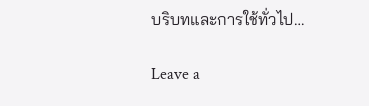บริบทและการใช้ทั่วไป…

Leave a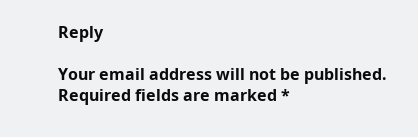Reply

Your email address will not be published. Required fields are marked *